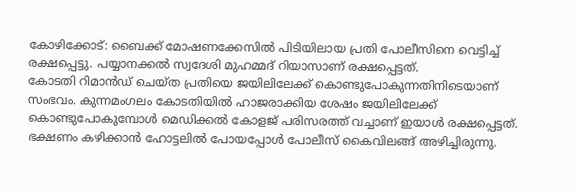കോഴിക്കോട്: ബൈക്ക് മോഷണക്കേസിൽ പിടിയിലായ പ്രതി പോലീസിനെ വെട്ടിച്ച് രക്ഷപ്പെട്ടു. പയ്യാനക്കൽ സ്വദേശി മുഹമ്മദ് റിയാസാണ് രക്ഷപ്പെട്ടത്.
കോടതി റിമാൻഡ് ചെയ്ത പ്രതിയെ ജയിലിലേക്ക് കൊണ്ടുപോകുന്നതിനിടെയാണ് സംഭവം. കുന്നമംഗലം കോടതിയിൽ ഹാജരാക്കിയ ശേഷം ജയിലിലേക്ക് കൊണ്ടുപോകുമ്പോൾ മെഡിക്കൽ കോളജ് പരിസരത്ത് വച്ചാണ് ഇയാൾ രക്ഷപ്പെട്ടത്.
ഭക്ഷണം കഴിക്കാൻ ഹോട്ടലിൽ പോയപ്പോൾ പോലീസ് കൈവിലങ്ങ് അഴിച്ചിരുന്നു.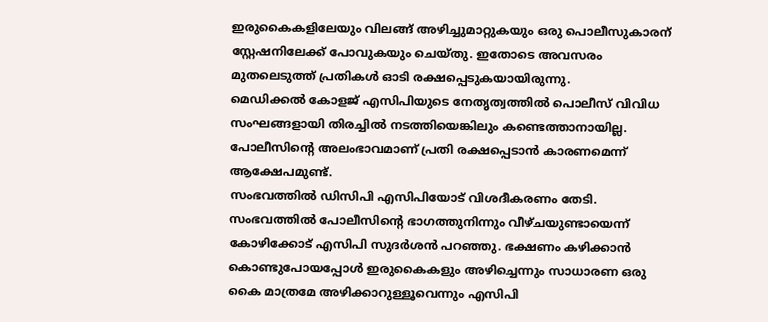ഇരുകൈകളിലേയും വിലങ്ങ് അഴിച്ചുമാറ്റുകയും ഒരു പൊലീസുകാരന് സ്റ്റേഷനിലേക്ക് പോവുകയും ചെയ്തു. ഇതോടെ അവസരം മുതലെടുത്ത് പ്രതികൾ ഓടി രക്ഷപ്പെടുകയായിരുന്നു.
മെഡിക്കൽ കോളജ് എസിപിയുടെ നേതൃത്വത്തിൽ പൊലീസ് വിവിധ സംഘങ്ങളായി തിരച്ചിൽ നടത്തിയെങ്കിലും കണ്ടെത്താനായില്ല. പോലീസിന്റെ അലംഭാവമാണ് പ്രതി രക്ഷപ്പെടാൻ കാരണമെന്ന് ആക്ഷേപമുണ്ട്.
സംഭവത്തിൽ ഡിസിപി എസിപിയോട് വിശദീകരണം തേടി. സംഭവത്തിൽ പോലീസിന്റെ ഭാഗത്തുനിന്നും വീഴ്ചയുണ്ടായെന്ന് കോഴിക്കോട് എസിപി സുദർശൻ പറഞ്ഞു. ഭക്ഷണം കഴിക്കാൻ കൊണ്ടുപോയപ്പോൾ ഇരുകൈകളും അഴിച്ചെന്നും സാധാരണ ഒരു കൈ മാത്രമേ അഴിക്കാറുള്ളൂവെന്നും എസിപി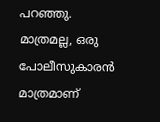പറഞ്ഞു.
മാത്രമല്ല, ഒരു പോലീസുകാരൻ മാത്രമാണ്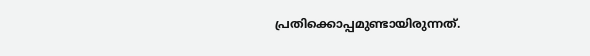പ്രതിക്കൊപ്പമുണ്ടായിരുന്നത്.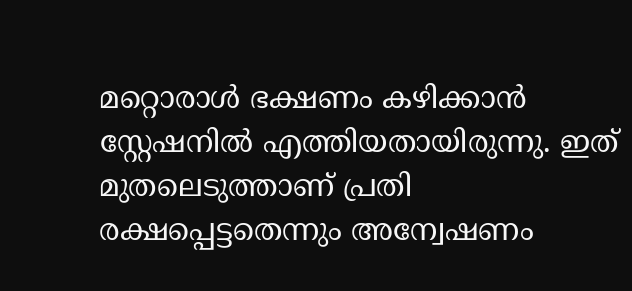മറ്റൊരാൾ ഭക്ഷണം കഴിക്കാൻ സ്റ്റേഷനിൽ എത്തിയതായിരുന്നു. ഇത് മുതലെടുത്താണ് പ്രതി രക്ഷപ്പെട്ടതെന്നും അന്വേഷണം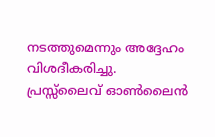നടത്തുമെന്നും അദ്ദേഹം വിശദീകരിച്ചു.
പ്രസ്സ്ലൈവ് ഓൺലൈൻ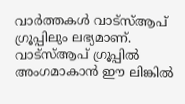വാർത്തകൾ വാട്സ്ആപ് ഗ്രൂപ്പിലും ലഭ്യമാണ്. വാട്സ്ആപ് ഗ്രൂപ്പിൽ അംഗമാകാൻ ഈ ലിങ്കിൽ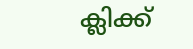ക്ലിക്ക്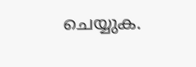ചെയ്യുക.